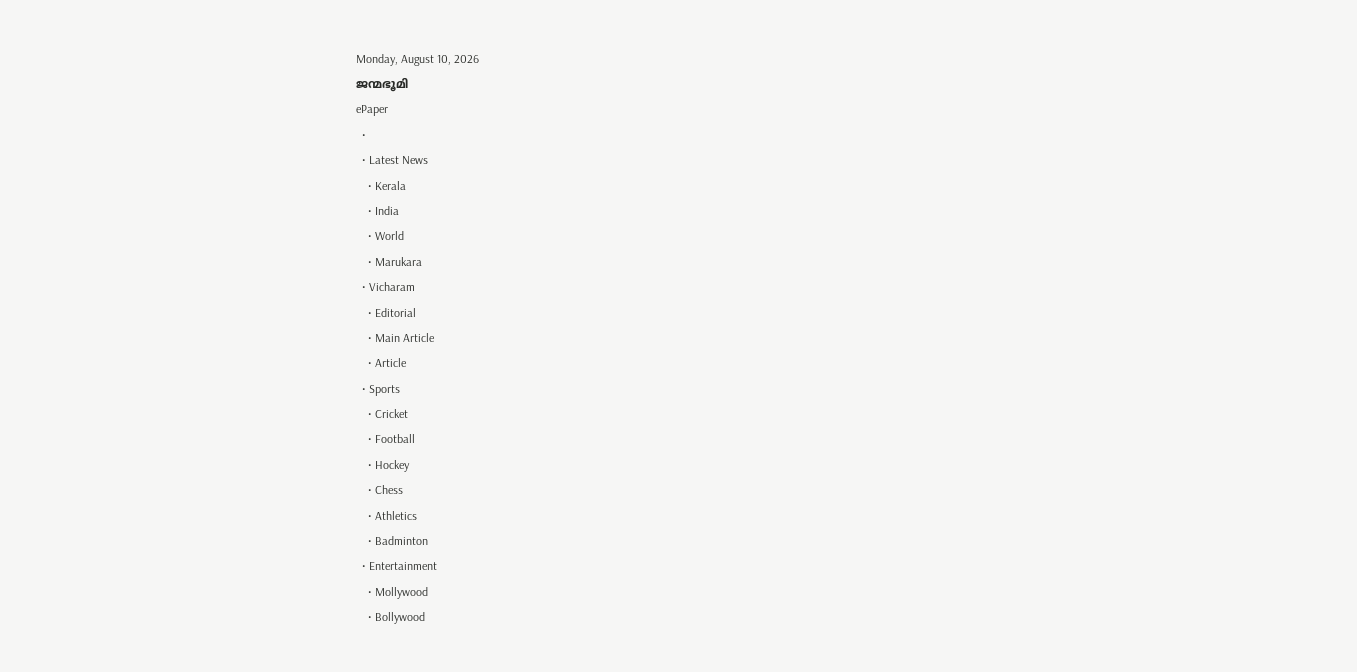Monday, August 10, 2026
ജന്മഭൂമി
ePaper
  •
  • Latest News
    • Kerala
    • India
    • World
    • Marukara
  • Vicharam
    • Editorial
    • Main Article
    • Article
  • Sports
    • Cricket
    • Football
    • Hockey
    • Chess
    • Athletics
    • Badminton
  • Entertainment
    • Mollywood
    • Bollywood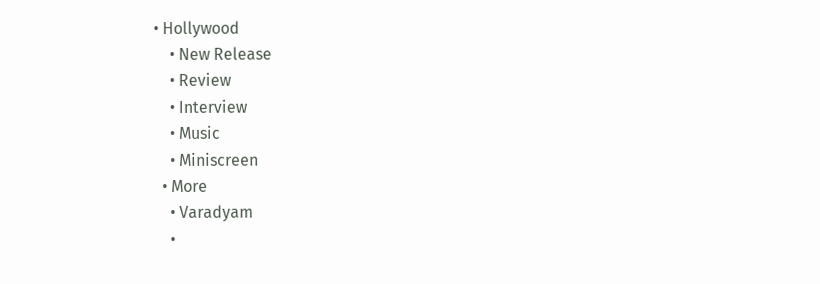• Hollywood
    • New Release
    • Review
    • Interview
    • Music
    • Miniscreen
  • More
    • Varadyam
    •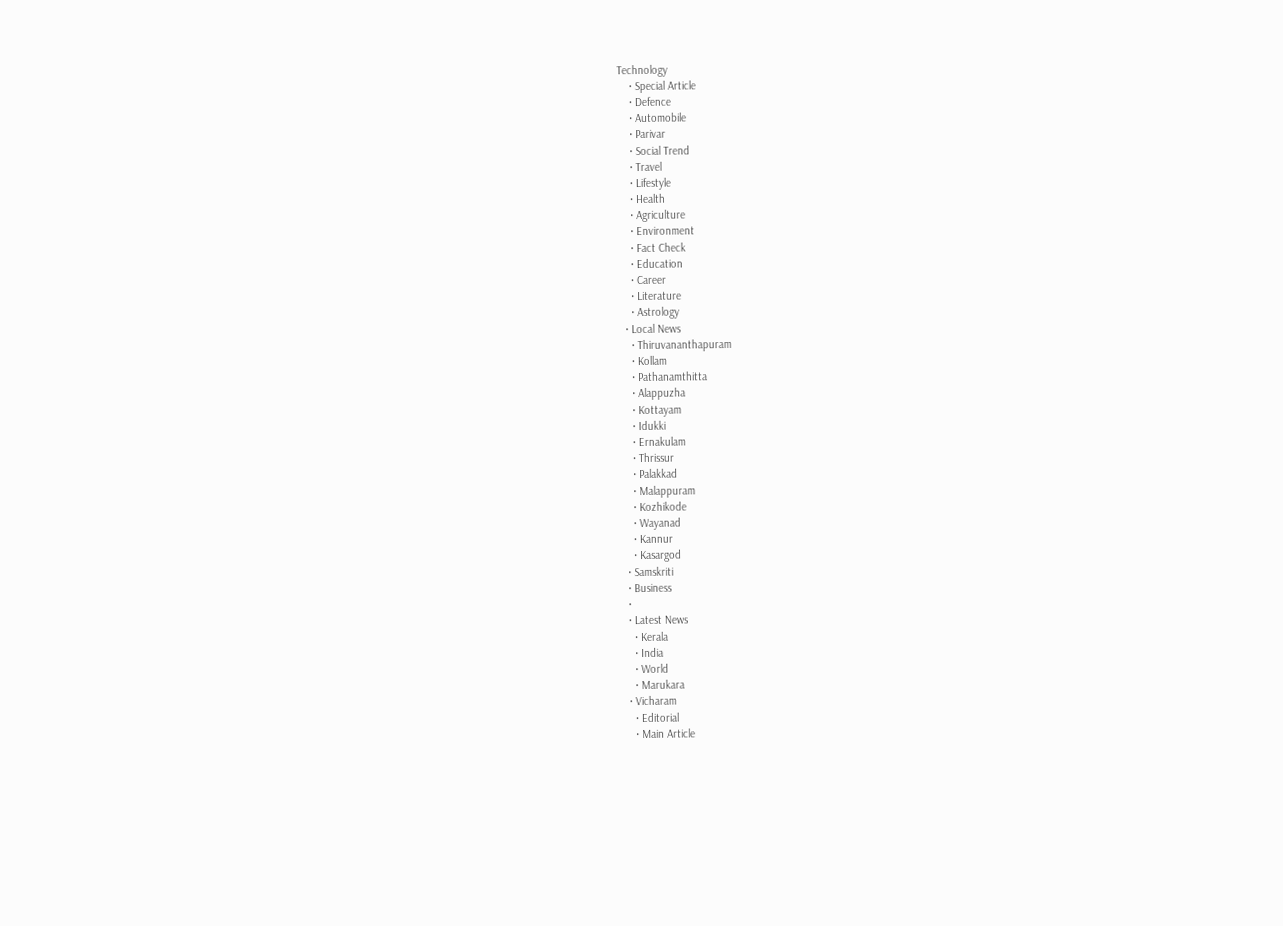Technology
    • Special Article
    • Defence
    • Automobile
    • Parivar
    • Social Trend
    • Travel
    • Lifestyle
    • Health
    • Agriculture
    • Environment
    • Fact Check
    • Education
    • Career
    • Literature
    • Astrology
  • Local News
    • Thiruvananthapuram
    • Kollam
    • Pathanamthitta
    • Alappuzha
    • Kottayam
    • Idukki
    • Ernakulam
    • Thrissur
    • Palakkad
    • Malappuram
    • Kozhikode
    • Wayanad
    • Kannur
    • Kasargod
  • Samskriti
  • Business
  •
  • Latest News
    • Kerala
    • India
    • World
    • Marukara
  • Vicharam
    • Editorial
    • Main Article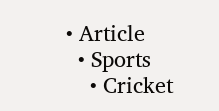• Article
  • Sports
    • Cricket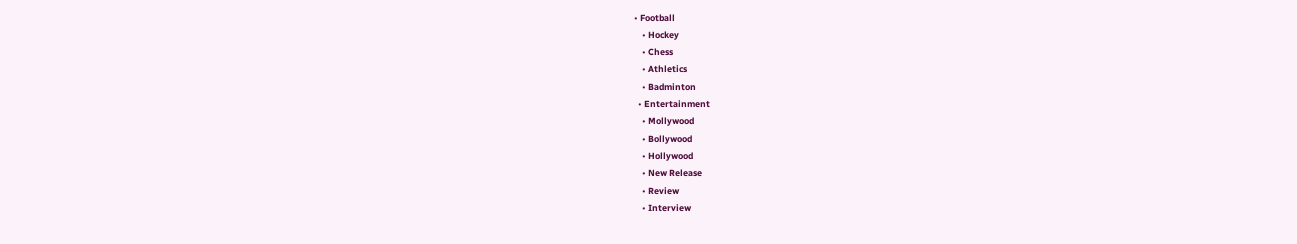• Football
    • Hockey
    • Chess
    • Athletics
    • Badminton
  • Entertainment
    • Mollywood
    • Bollywood
    • Hollywood
    • New Release
    • Review
    • Interview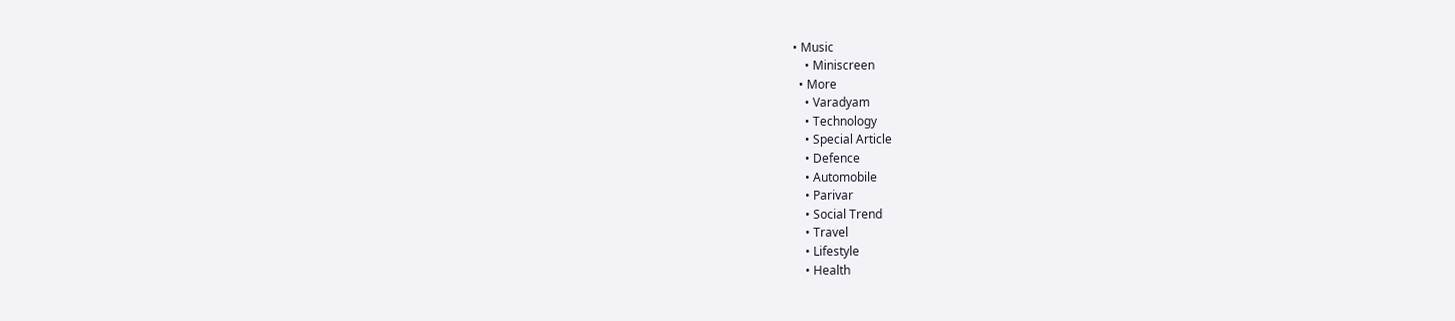• Music
    • Miniscreen
  • More
    • Varadyam
    • Technology
    • Special Article
    • Defence
    • Automobile
    • Parivar
    • Social Trend
    • Travel
    • Lifestyle
    • Health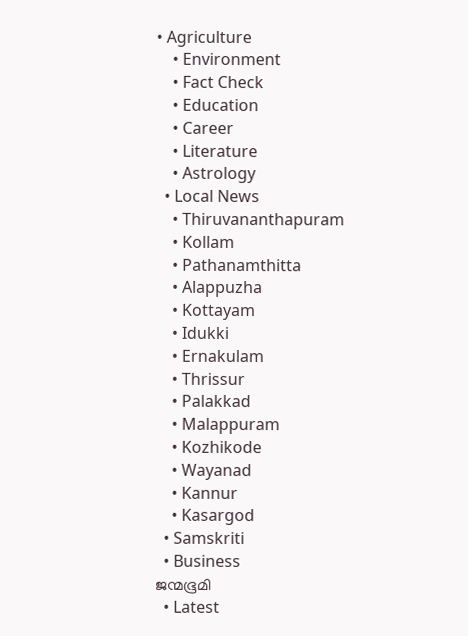• Agriculture
    • Environment
    • Fact Check
    • Education
    • Career
    • Literature
    • Astrology
  • Local News
    • Thiruvananthapuram
    • Kollam
    • Pathanamthitta
    • Alappuzha
    • Kottayam
    • Idukki
    • Ernakulam
    • Thrissur
    • Palakkad
    • Malappuram
    • Kozhikode
    • Wayanad
    • Kannur
    • Kasargod
  • Samskriti
  • Business
ജന്മഭൂമി
  • Latest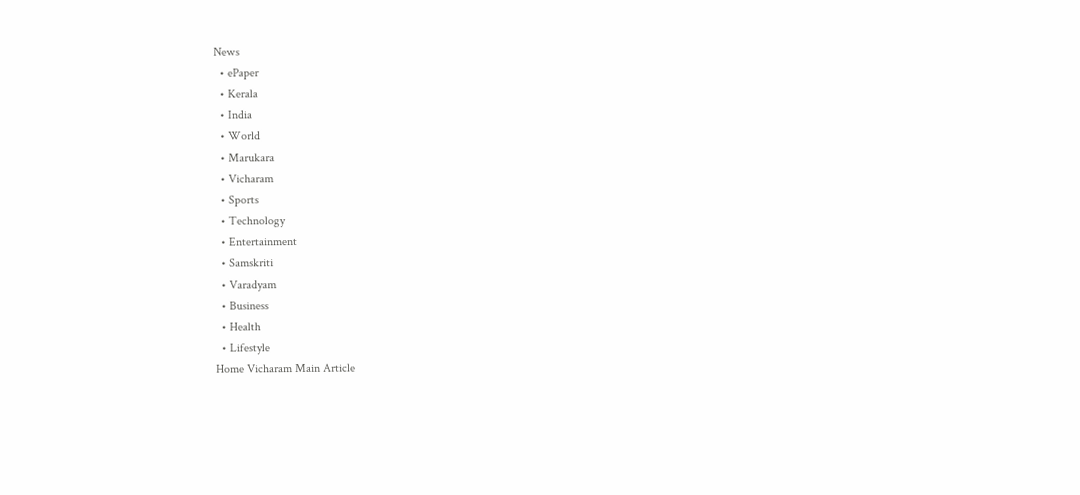News
  • ePaper
  • Kerala
  • India
  • World
  • Marukara
  • Vicharam
  • Sports
  • Technology
  • Entertainment
  • Samskriti
  • Varadyam
  • Business
  • Health
  • Lifestyle
Home Vicharam Main Article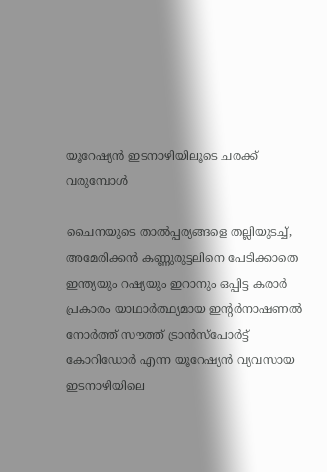യൂറേഷ്യന്‍ ഇടനാഴിയിലൂടെ ചരക്ക് വരുമ്പോള്‍

ചൈനയുടെ താല്‍പ്പര്യങ്ങളെ തല്ലിയുടച്ച്, അമേരിക്കന്‍ കണ്ണുരുട്ടലിനെ പേടിക്കാതെ ഇന്ത്യയും റഷ്യയും ഇറാനും ഒപ്പിട്ട കരാര്‍ പ്രകാരം യാഥാര്‍ത്ഥ്യമായ ഇന്റര്‍നാഷണല്‍ നോര്‍ത്ത് സൗത്ത് ട്രാന്‍സ്പോര്‍ട്ട് കോറിഡോര്‍ എന്ന യൂറേഷ്യന്‍ വ്യവസായ ഇടനാഴിയിലെ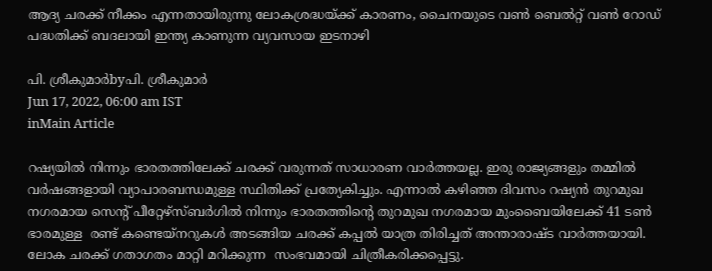ആദ്യ ചരക്ക് നീക്കം എന്നതായിരുന്നു ലോകശ്രദ്ധയ്‌ക്ക് കാരണം, ചൈനയുടെ വണ്‍ ബെല്‍റ്റ് വണ്‍ റോഡ് പദ്ധതിക്ക് ബദലായി ഇന്ത്യ കാണുന്ന വ്യവസായ ഇടനാഴി

പി. ശ്രീകുമാര്‍byപി. ശ്രീകുമാര്‍
Jun 17, 2022, 06:00 am IST
inMain Article

റഷ്യയില്‍ നിന്നും ഭാരതത്തിലേക്ക് ചരക്ക് വരുന്നത് സാധാരണ വാര്‍ത്തയല്ല. ഇരു രാജ്യങ്ങളും തമ്മില്‍ വര്‍ഷങ്ങളായി വ്യാപാരബന്ധമുള്ള സ്ഥിതിക്ക് പ്രത്യേകിച്ചും. എന്നാല്‍ കഴിഞ്ഞ ദിവസം റഷ്യന്‍ തുറമുഖ നഗരമായ സെന്റ് പീറ്റേഴ്സ്ബര്‍ഗില്‍ നിന്നും ഭാരതത്തിന്റെ തുറമുഖ നഗരമായ മുംബൈയിലേക്ക് 41 ടണ്‍ ഭാരമുള്ള  രണ്ട് കണ്ടെയ്നറുകള്‍ അടങ്ങിയ ചരക്ക് കപ്പല്‍ യാത്ര തിരിച്ചത് അന്താരാഷ്ട വാര്‍ത്തയായി. ലോക ചരക്ക് ഗതാഗതം മാറ്റി മറിക്കുന്ന  സംഭവമായി ചിത്രീകരിക്കപ്പെട്ടു.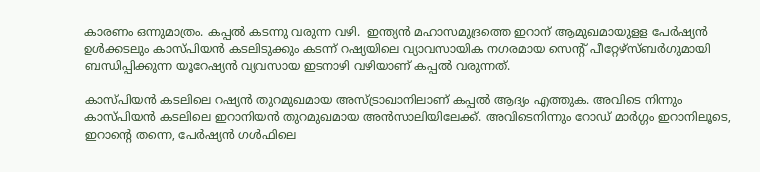കാരണം ഒന്നുമാത്രം. കപ്പല്‍ കടന്നു വരുന്ന വഴി.  ഇന്ത്യന്‍ മഹാസമുദ്രത്തെ ഇറാന് ആമുഖമായുളള പേര്‍ഷ്യന്‍ ഉള്‍ക്കടലും കാസ്പിയന്‍ കടലിടുക്കും കടന്ന് റഷ്യയിലെ വ്യാവസായിക നഗരമായ സെന്റ് പീറ്റേഴ്സ്ബര്‍ഗുമായി ബന്ധിപ്പിക്കുന്ന യൂറേഷ്യന്‍ വ്യവസായ ഇടനാഴി വഴിയാണ് കപ്പല്‍ വരുന്നത്.

കാസ്പിയന്‍ കടലിലെ റഷ്യന്‍ തുറമുഖമായ അസ്ട്രാഖാനിലാണ് കപ്പല്‍ ആദ്യം എത്തുക. അവിടെ നിന്നും  കാസ്പിയന്‍ കടലിലെ ഇറാനിയന്‍ തുറമുഖമായ അന്‍സാലിയിലേക്ക്. അവിടെനിന്നും റോഡ് മാര്‍ഗ്ഗം ഇറാനിലൂടെ, ഇറാന്റെ തന്നെ, പേര്‍ഷ്യന്‍ ഗള്‍ഫിലെ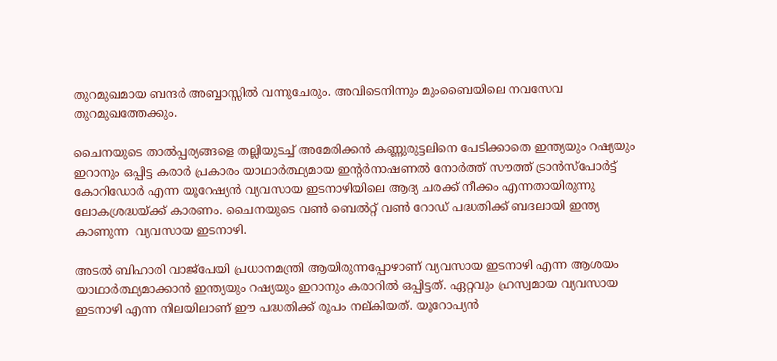തുറമുഖമായ ബന്ദര്‍ അബ്ബാസ്സില്‍ വന്നുചേരും. അവിടെനിന്നും മുംബൈയിലെ നവസേവ തുറമുഖത്തേക്കും.

ചൈനയുടെ താല്‍പ്പര്യങ്ങളെ തല്ലിയുടച്ച് അമേരിക്കന്‍ കണ്ണുരുട്ടലിനെ പേടിക്കാതെ ഇന്ത്യയും റഷ്യയും ഇറാനും ഒപ്പിട്ട കരാര്‍ പ്രകാരം യാഥാര്‍ത്ഥ്യമായ ഇന്റര്‍നാഷണല്‍ നോര്‍ത്ത് സൗത്ത് ട്രാന്‍സ്പോര്‍ട്ട് കോറിഡോര്‍ എന്ന യൂറേഷ്യന്‍ വ്യവസായ ഇടനാഴിയിലെ ആദ്യ ചരക്ക് നീക്കം എന്നതായിരുന്നു ലോകശ്രദ്ധയ്‌ക്ക് കാരണം. ചൈനയുടെ വണ്‍ ബെല്‍റ്റ് വണ്‍ റോഡ് പദ്ധതിക്ക് ബദലായി ഇന്ത്യ കാണുന്ന  വ്യവസായ ഇടനാഴി.

അടല്‍ ബിഹാരി വാജ്പേയി പ്രധാനമന്ത്രി ആയിരുന്നപ്പോഴാണ് വ്യവസായ ഇടനാഴി എന്ന ആശയം യാഥാര്‍ത്ഥ്യമാക്കാന്‍ ഇന്ത്യയും റഷ്യയും ഇറാനും കരാറില്‍ ഒപ്പിട്ടത്. ഏറ്റവും ഹ്രസ്വമായ വ്യവസായ ഇടനാഴി എന്ന നിലയിലാണ് ഈ പദ്ധതിക്ക് രൂപം നല്കിയത്. യൂറോപ്യന്‍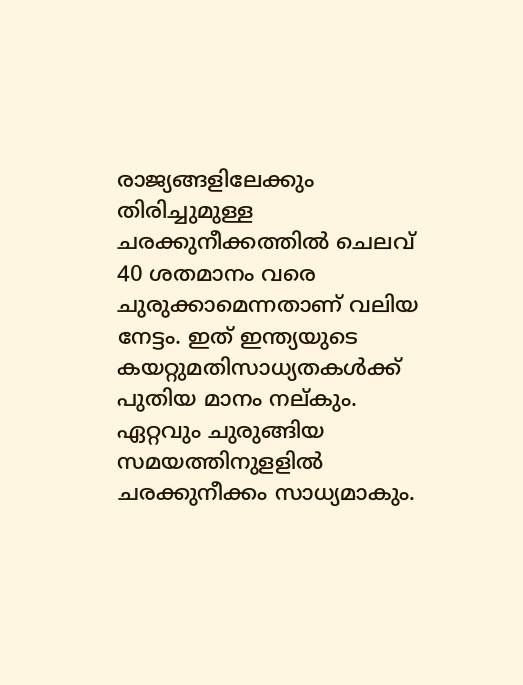രാജ്യങ്ങളിലേക്കും തിരിച്ചുമുള്ള ചരക്കുനീക്കത്തില്‍ ചെലവ് 40 ശതമാനം വരെ ചുരുക്കാമെന്നതാണ് വലിയ നേട്ടം. ഇത് ഇന്ത്യയുടെ കയറ്റുമതിസാധ്യതകള്‍ക്ക് പുതിയ മാനം നല്കും.  ഏറ്റവും ചുരുങ്ങിയ സമയത്തിനുളളില്‍ ചരക്കുനീക്കം സാധ്യമാകും.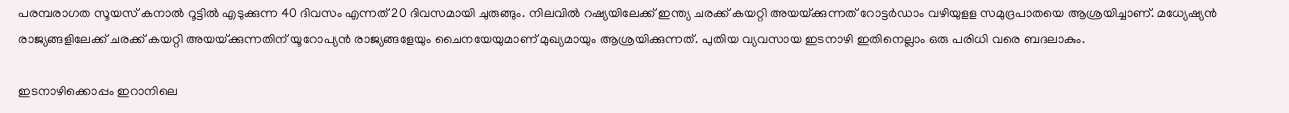പരമ്പരാഗത സൂയസ് കനാല്‍ റൂട്ടില്‍ എടുക്കുന്ന 40 ദിവസം എന്നത് 20 ദിവസമായി ചുരുങ്ങും. നിലവില്‍ റഷ്യയിലേക്ക് ഇന്ത്യ ചരക്ക് കയറ്റി അയയ്‌ക്കുന്നത് റോട്ടര്‍ഡാം വഴിയുളള സമുദ്രപാതയെ ആശ്രയിച്ചാണ്. മധ്യേഷ്യന്‍ രാജ്യങ്ങളിലേക്ക് ചരക്ക് കയറ്റി അയയ്‌ക്കുന്നതിന് യൂറോപ്യന്‍ രാജ്യങ്ങളേയും ചൈനയേയുമാണ് മുഖ്യമായും ആശ്രയിക്കുന്നത്. പുതിയ വ്യവസായ ഇടനാഴി ഇതിനെല്ലാം ഒരു പരിധി വരെ ബദലാകും.

ഇടനാഴിക്കൊപ്പം ഇറാനിലെ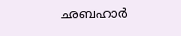ഛബഹാര്‍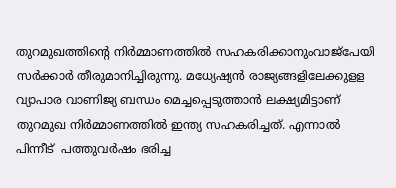തുറമുഖത്തിന്റെ നിര്‍മ്മാണത്തില്‍ സഹകരിക്കാനുംവാജ്പേയി സര്‍ക്കാര്‍ തീരുമാനിച്ചിരുന്നു. മധ്യേഷ്യന്‍ രാജ്യങ്ങളിലേക്കുളള വ്യാപാര വാണിജ്യ ബന്ധം മെച്ചപ്പെടുത്താന്‍ ലക്ഷ്യമിട്ടാണ്  തുറമുഖ നിര്‍മ്മാണത്തില്‍ ഇന്ത്യ സഹകരിച്ചത്. എന്നാല്‍ പിന്നീട്  പത്തുവര്‍ഷം ഭരിച്ച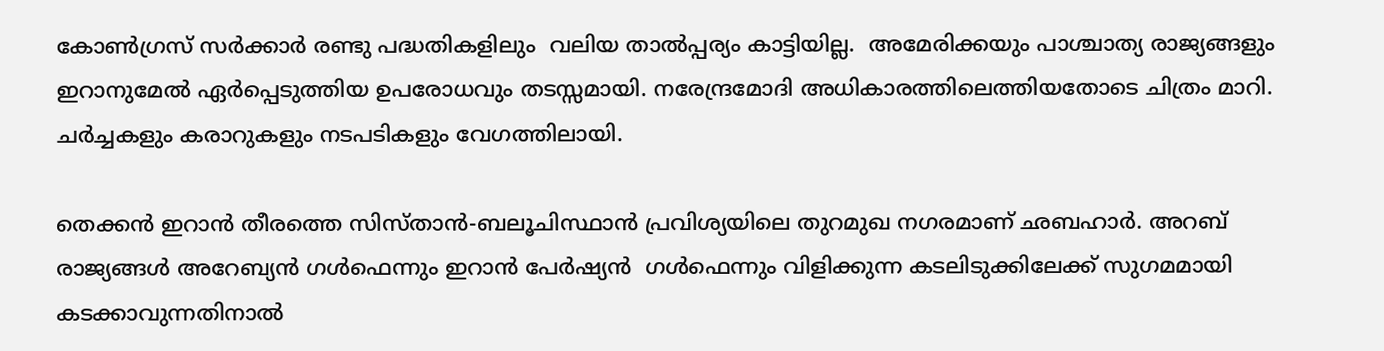കോണ്‍ഗ്രസ് സര്‍ക്കാര്‍ രണ്ടു പദ്ധതികളിലും  വലിയ താല്‍പ്പര്യം കാട്ടിയില്ല.  അമേരിക്കയും പാശ്ചാത്യ രാജ്യങ്ങളും ഇറാനുമേല്‍ ഏര്‍പ്പെടുത്തിയ ഉപരോധവും തടസ്സമായി. നരേന്ദ്രമോദി അധികാരത്തിലെത്തിയതോടെ ചിത്രം മാറി. ചര്‍ച്ചകളും കരാറുകളും നടപടികളും വേഗത്തിലായി.

തെക്കന്‍ ഇറാന്‍ തീരത്തെ സിസ്താന്‍-ബലൂചിസ്ഥാന്‍ പ്രവിശ്യയിലെ തുറമുഖ നഗരമാണ് ഛബഹാര്‍. അറബ് രാജ്യങ്ങള്‍ അറേബ്യന്‍ ഗള്‍ഫെന്നും ഇറാന്‍ പേര്‍ഷ്യന്‍  ഗള്‍ഫെന്നും വിളിക്കുന്ന കടലിടുക്കിലേക്ക് സുഗമമായി കടക്കാവുന്നതിനാല്‍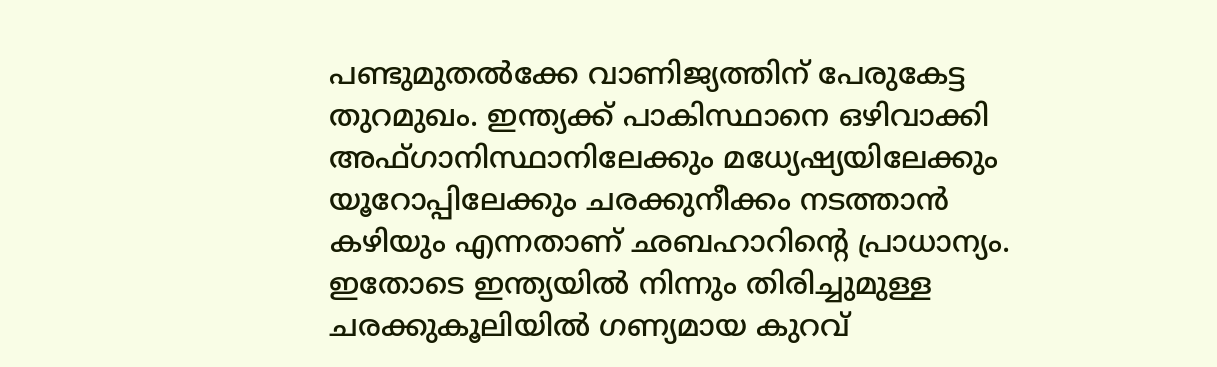പണ്ടുമുതല്‍ക്കേ വാണിജ്യത്തിന് പേരുകേട്ട തുറമുഖം. ഇന്ത്യക്ക് പാകിസ്ഥാനെ ഒഴിവാക്കി അഫ്ഗാനിസ്ഥാനിലേക്കും മധ്യേഷ്യയിലേക്കും യൂറോപ്പിലേക്കും ചരക്കുനീക്കം നടത്താന്‍ കഴിയും എന്നതാണ് ഛബഹാറിന്റെ പ്രാധാന്യം. ഇതോടെ ഇന്ത്യയില്‍ നിന്നും തിരിച്ചുമുള്ള ചരക്കുകൂലിയില്‍ ഗണ്യമായ കുറവ്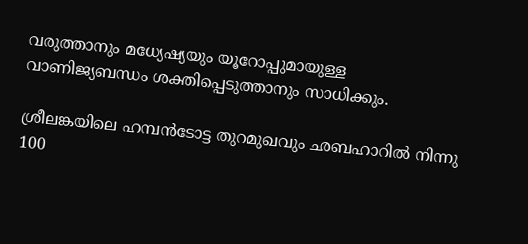വരുത്താനും മധ്യേഷ്യയും യൂറോപ്പുമായുള്ള വാണിജ്യബന്ധം ശക്തിപ്പെടുത്താനും സാധിക്കും.

ശ്രീലങ്കയിലെ ഹമ്പന്‍ടോട്ട തുറമുഖവും ഛബഹാറില്‍ നിന്നു 100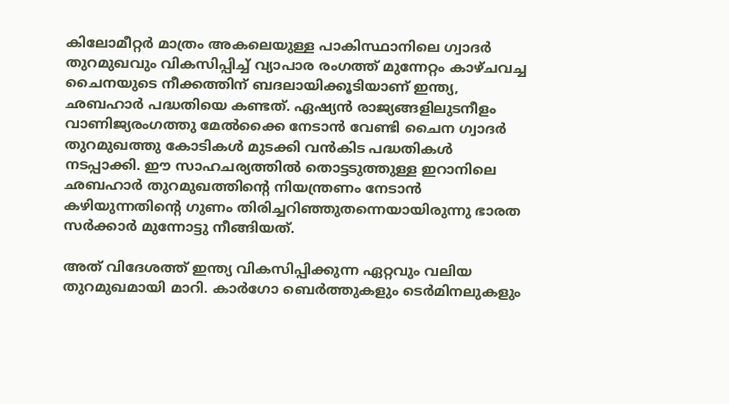കിലോമീറ്റര്‍ മാത്രം അകലെയുള്ള പാകിസ്ഥാനിലെ ഗ്വാദര്‍ തുറമുഖവും വികസിപ്പിച്ച് വ്യാപാര രംഗത്ത് മുന്നേറ്റം കാഴ്ചവച്ച ചൈനയുടെ നീക്കത്തിന് ബദലായിക്കൂടിയാണ് ഇന്ത്യ, ഛബഹാര്‍ പദ്ധതിയെ കണ്ടത്. ഏഷ്യന്‍ രാജ്യങ്ങളിലുടനീളം വാണിജ്യരംഗത്തു മേല്‍ക്കൈ നേടാന്‍ വേണ്ടി ചൈന ഗ്വാദര്‍ തുറമുഖത്തു കോടികള്‍ മുടക്കി വന്‍കിട പദ്ധതികള്‍ നടപ്പാക്കി. ഈ സാഹചര്യത്തില്‍ തൊട്ടടുത്തുള്ള ഇറാനിലെ ഛബഹാര്‍ തുറമുഖത്തിന്റെ നിയന്ത്രണം നേടാന്‍ കഴിയുന്നതിന്റെ ഗുണം തിരിച്ചറിഞ്ഞുതന്നെയായിരുന്നു ഭാരത സര്‍ക്കാര്‍ മുന്നോട്ടു നീങ്ങിയത്.

അത് വിദേശത്ത് ഇന്ത്യ വികസിപ്പിക്കുന്ന ഏറ്റവും വലിയ തുറമുഖമായി മാറി. കാര്‍ഗോ ബെര്‍ത്തുകളും ടെര്‍മിനലുകളും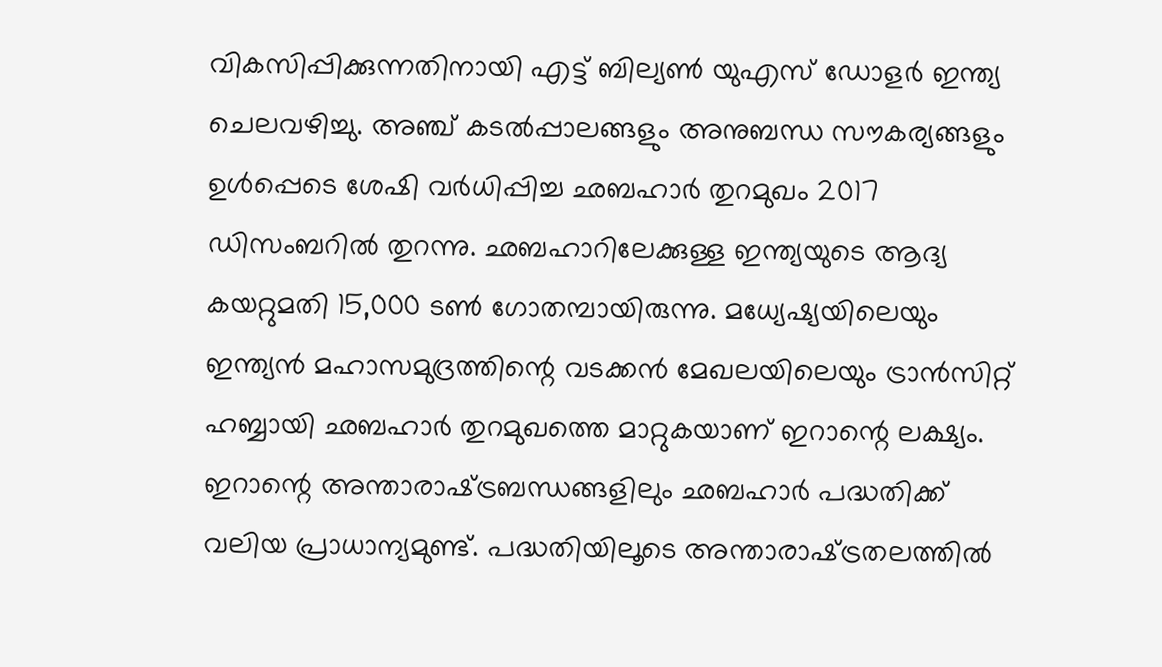വികസിപ്പിക്കുന്നതിനായി എട്ട് ബില്യണ്‍ യുഎസ് ഡോളര്‍ ഇന്ത്യ ചെലവഴിച്ചു. അഞ്ച് കടല്‍പ്പാലങ്ങളും അനുബന്ധ സൗകര്യങ്ങളും ഉള്‍പ്പെടെ ശേഷി വര്‍ധിപ്പിച്ച ഛബഹാര്‍ തുറമുഖം 2017 ഡിസംബറില്‍ തുറന്നു. ഛബഹാറിലേക്കുള്ള ഇന്ത്യയുടെ ആദ്യ കയറ്റുമതി 15,000 ടണ്‍ ഗോതമ്പായിരുന്നു. മധ്യേഷ്യയിലെയും ഇന്ത്യന്‍ മഹാസമുദ്രത്തിന്റെ വടക്കന്‍ മേഖലയിലെയും ട്രാന്‍സിറ്റ് ഹബ്ബായി ഛബഹാര്‍ തുറമുഖത്തെ മാറ്റുകയാണ് ഇറാന്റെ ലക്ഷ്യം. ഇറാന്റെ അന്താരാഷ്‌ട്രബന്ധങ്ങളിലും ഛബഹാര്‍ പദ്ധതിക്ക് വലിയ പ്രാധാന്യമുണ്ട്. പദ്ധതിയിലൂടെ അന്താരാഷ്‌ട്രതലത്തില്‍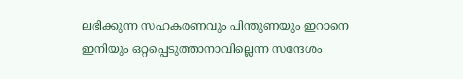ലഭിക്കുന്ന സഹകരണവും പിന്തുണയും ഇറാനെ ഇനിയും ഒറ്റപ്പെടുത്താനാവില്ലെന്ന സന്ദേശം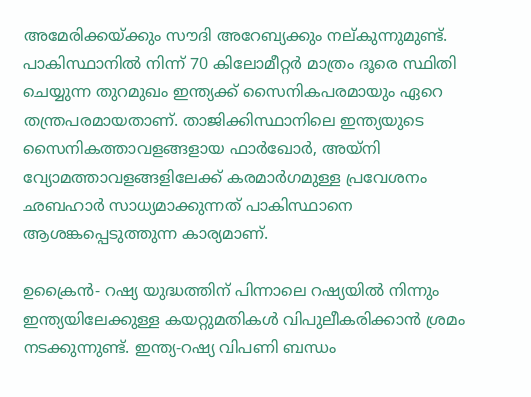അമേരിക്കയ്‌ക്കും സൗദി അറേബ്യക്കും നല്കുന്നുമുണ്ട്. പാകിസ്ഥാനില്‍ നിന്ന് 70 കിലോമീറ്റര്‍ മാത്രം ദൂരെ സ്ഥിതി ചെയ്യുന്ന തുറമുഖം ഇന്ത്യക്ക് സൈനികപരമായും ഏറെ തന്ത്രപരമായതാണ്. താജിക്കിസ്ഥാനിലെ ഇന്ത്യയുടെ സൈനികത്താവളങ്ങളായ ഫാര്‍ഖോര്‍, അയ്നി വ്യോമത്താവളങ്ങളിലേക്ക് കരമാര്‍ഗമുള്ള പ്രവേശനം ഛബഹാര്‍ സാധ്യമാക്കുന്നത് പാകിസ്ഥാനെ ആശങ്കപ്പെടുത്തുന്ന കാര്യമാണ്.

ഉക്രൈന്‍- റഷ്യ യുദ്ധത്തിന് പിന്നാലെ റഷ്യയില്‍ നിന്നും ഇന്ത്യയിലേക്കുള്ള കയറ്റുമതികള്‍ വിപുലീകരിക്കാന്‍ ശ്രമം നടക്കുന്നുണ്ട്. ഇന്ത്യ-റഷ്യ വിപണി ബന്ധം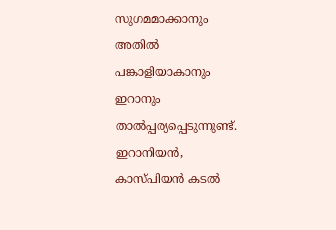സുഗമമാക്കാനും അതില്‍ പങ്കാളിയാകാനും ഇറാനും താല്‍പ്പര്യപ്പെടുന്നുണ്ട്. ഇറാനിയന്‍, കാസ്പിയന്‍ കടല്‍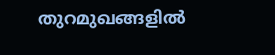തുറമുഖങ്ങളില്‍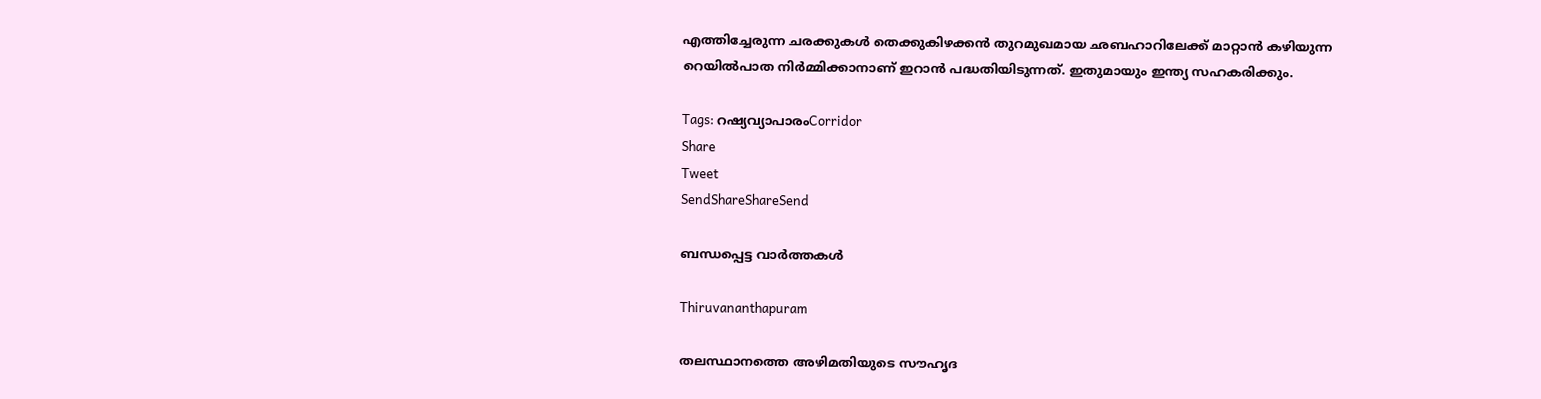എത്തിച്ചേരുന്ന ചരക്കുകള്‍ തെക്കുകിഴക്കന്‍ തുറമുഖമായ ഛബഹാറിലേക്ക് മാറ്റാന്‍ കഴിയുന്ന  റെയില്‍പാത നിര്‍മ്മിക്കാനാണ് ഇറാന്‍ പദ്ധതിയിടുന്നത്. ഇതുമായും ഇന്ത്യ സഹകരിക്കും.

Tags: റഷ്യവ്യാപാരംCorridor
Share
Tweet
SendShareShareSend

ബന്ധപ്പെട്ട വാര്‍ത്തകള്‍

Thiruvananthapuram

തലസ്ഥാനത്തെ അഴിമതിയുടെ സൗഹൃദ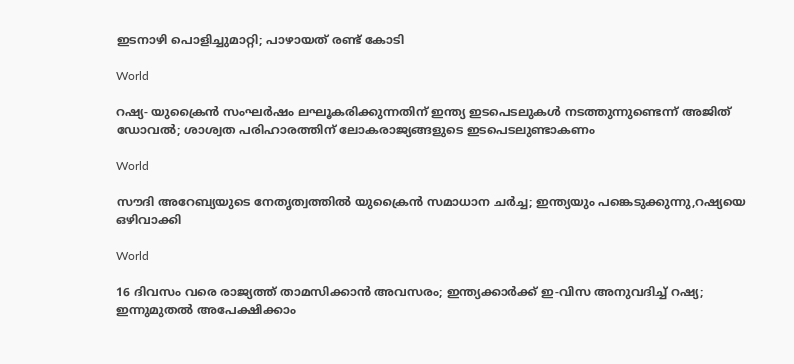ഇടനാഴി പൊളിച്ചുമാറ്റി; പാഴായത് രണ്ട് കോടി

World

റഷ്യ- യുക്രൈന്‍ സംഘര്‍ഷം ലഘൂകരിക്കുന്നതിന് ഇന്ത്യ ഇടപെടലുകള്‍ നടത്തുന്നുണ്ടെന്ന് അജിത് ഡോവല്‍; ശാശ്വത പരിഹാരത്തിന് ലോകരാജ്യങ്ങളുടെ ഇടപെടലുണ്ടാകണം

World

സൗദി അറേബ്യയുടെ നേതൃത്വത്തില്‍ യുക്രൈന്‍ സമാധാന ചര്‍ച്ച; ഇന്ത്യയും പങ്കെടുക്കുന്നു,റഷ്യയെ ഒഴിവാക്കി

World

16 ദിവസം വരെ രാജ്യത്ത് താമസിക്കാന്‍ അവസരം; ഇന്ത്യക്കാര്‍ക്ക് ഇ-വിസ അനുവദിച്ച് റഷ്യ; ഇന്നുമുതല്‍ അപേക്ഷിക്കാം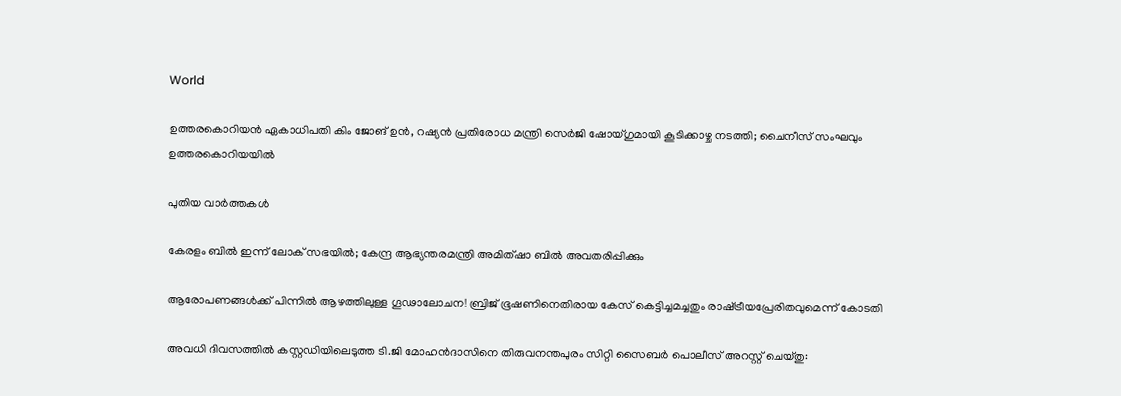World

ഉത്തരകൊറിയന്‍ ഏകാധിപതി കിം ജോങ് ഉന്‍, റഷ്യന്‍ പ്രതിരോധ മന്ത്രി സെര്‍ജി ഷോയ്ഗുമായി കൂടിക്കാഴ്ച നടത്തി; ചൈനീസ് സംഘവും ഉത്തരകൊറിയയില്‍

പുതിയ വാര്‍ത്തകള്‍

കേരളം ബില്‍ ഇന്ന് ലോക് സഭയില്‍; കേന്ദ്ര ആഭ്യന്തരമന്ത്രി അമിത്ഷാ ബില്‍ അവതരിപ്പിക്കും

ആരോപണങ്ങൾക്ക് പിന്നിൽ ആഴത്തിലുള്ള ഗൂഢാലോചന! ബ്രിജ് ഭൂഷണിനെതിരായ കേസ് കെട്ടിച്ചമച്ചതും രാഷ്‌ട്രീയപ്രേരിതവുമെന്ന് കോടതി

അവധി ദിവസത്തിൽ കസ്റ്റഡിയിലെടുത്ത ടി.ജി മോഹൻദാസിനെ തിരുവനന്തപുരം സിറ്റി സൈബർ പൊലീസ് അറസ്റ്റ് ചെയ്തു: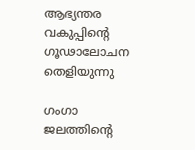ആഭ്യന്തര വകുപ്പിന്റെ ഗൂഢാലോചന തെളിയുന്നു

ഗംഗാ ജലത്തിന്റെ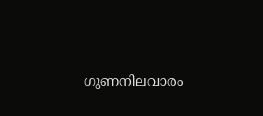ഗുണനിലവാരം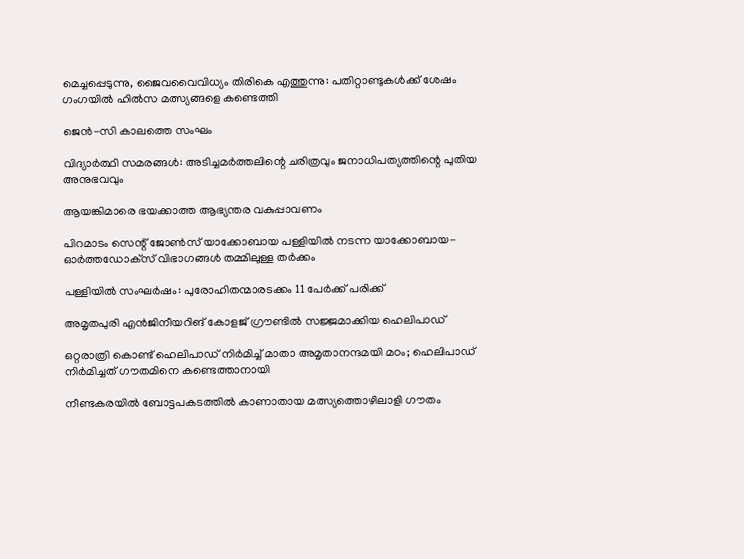മെച്ചപ്പെടുന്നു, ജൈവവൈവിധ്യം തിരികെ എത്തുന്നു: പതിറ്റാണ്ടുകൾക്ക് ശേഷം ഗംഗയിൽ ഹിൽസ മത്സ്യങ്ങളെ കണ്ടെത്തി

ജെന്‍-സി കാലത്തെ സംഘം

വിദ്യാര്‍ത്ഥി സമരങ്ങള്‍: അടിച്ചമര്‍ത്തലിന്റെ ചരിത്രവും ജനാധിപത്യത്തിന്റെ പുതിയ അനുഭവവും

ആയങ്കിമാരെ ഭയക്കാത്ത ആഭ്യന്തര വകുപ്പാവണം

പിറമാടം സെന്റ് ജോണ്‍സ് യാക്കോബായ പള്ളിയില്‍ നടന്ന യാക്കോബായ- ഓര്‍ത്തഡോക്‌സ് വിഭാഗങ്ങള്‍ തമ്മിലുള്ള തര്‍ക്കം

പള്ളിയില്‍ സംഘര്‍ഷം: പുരോഹിതന്മാരടക്കം 11 പേര്‍ക്ക് പരിക്ക്

അമൃതപുരി എന്‍ജിനീയറിങ് കോളജ് ഗ്രൗണ്ടില്‍ സജ്ജമാക്കിയ ഹെലിപാഡ്‌

ഒറ്റരാത്രി കൊണ്ട് ഹെലിപാഡ് നിര്‍മിച്ച് മാതാ അമൃതാനന്ദമയി മഠം; ഹെലിപാഡ് നിര്‍മിച്ചത് ഗൗതമിനെ കണ്ടെത്താനായി

നീണ്ടകരയില്‍ ബോട്ടപകടത്തില്‍ കാണാതായ മത്സ്യത്തൊഴിലാളി ഗൗതം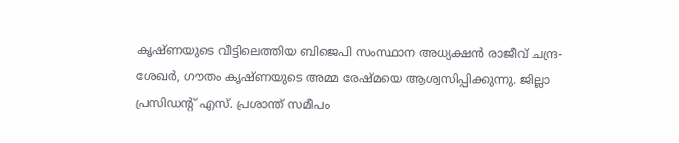കൃഷ്ണയുടെ വീട്ടിലെത്തിയ ബിജെപി സംസ്ഥാന അധ്യക്ഷന്‍ രാജീവ് ചന്ദ്ര-ശേഖര്‍, ഗൗതം കൃഷ്ണയുടെ അമ്മ രേഷ്മയെ ആശ്വസിപ്പിക്കുന്നു. ജില്ലാ പ്രസിഡന്റ് എസ്. പ്രശാന്ത് സമീപം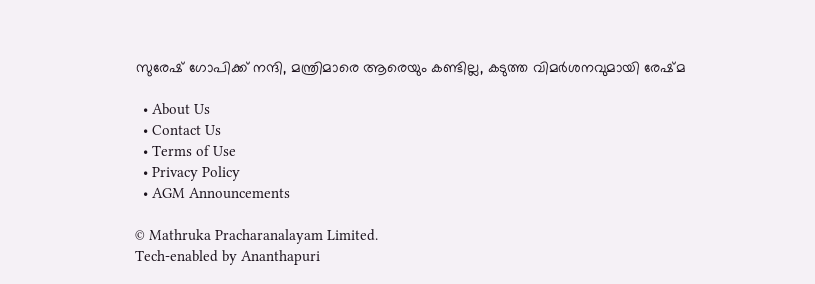സുരേഷ് ഗോപിക്ക് നന്ദി, മന്ത്രിമാരെ ആരെയും കണ്ടില്ല, കടുത്ത വിമർശനവുമായി രേഷ്‌മ

  • About Us
  • Contact Us
  • Terms of Use
  • Privacy Policy
  • AGM Announcements

© Mathruka Pracharanalayam Limited.
Tech-enabled by Ananthapuri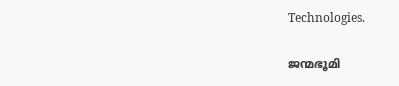Technologies.

ജന്മഭൂമി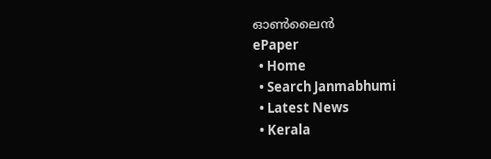ഓണ്‍ലൈന്‍
ePaper
  • Home
  • Search Janmabhumi
  • Latest News
  • Kerala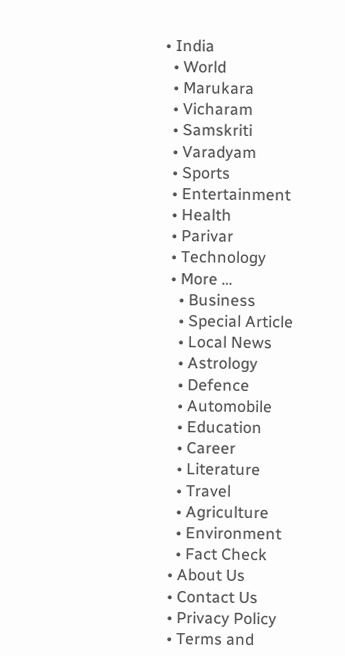• India
  • World
  • Marukara
  • Vicharam
  • Samskriti
  • Varadyam
  • Sports
  • Entertainment
  • Health
  • Parivar
  • Technology
  • More …
    • Business
    • Special Article
    • Local News
    • Astrology
    • Defence
    • Automobile
    • Education
    • Career
    • Literature
    • Travel
    • Agriculture
    • Environment
    • Fact Check
  • About Us
  • Contact Us
  • Privacy Policy
  • Terms and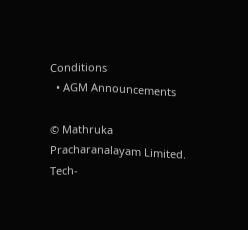Conditions
  • AGM Announcements

© Mathruka Pracharanalayam Limited.
Tech-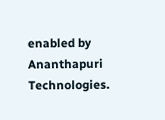enabled by Ananthapuri Technologies.